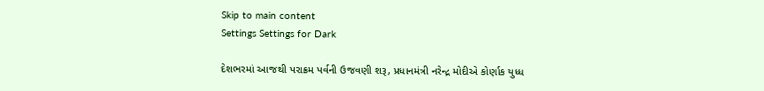Skip to main content
Settings Settings for Dark

દેશભરમાં આજથી પરાક્રમ પર્વની ઉજવણી શરૂ, પ્રધાનમંત્રી નરેન્દ્ર મોદીએ કોર્ણાક યુધ્ધ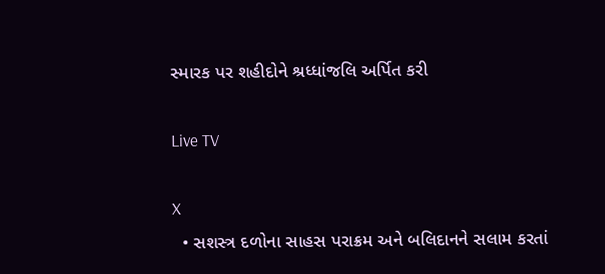સ્મારક પર શહીદોને શ્રધ્ધાંજલિ અર્પિત કરી

Live TV

X
  • સશસ્ત્ર દળોના સાહસ પરાક્રમ અને બલિદાનને સલામ કરતાં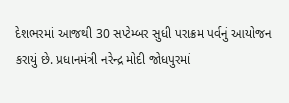દેશભરમાં આજથી 30 સપ્ટેમ્બર સુધી પરાક્રમ પર્વનું આયોજન કરાયું છે. પ્રધાનમંત્રી નરેન્દ્ર મોદી જોધપુરમાં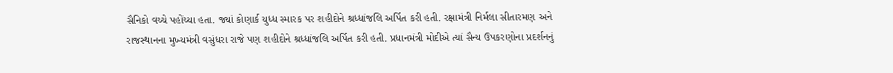સૈનિકો વચ્ચે પહોંચ્યા હતા. જ્યાં કોણાર્ક યુધ્ધ સ્મારક પર શહીદોને શ્રધ્ધાંજલિ અર્પિત કરી હતી. રક્ષામંત્રી નિર્મલા સીતારમણ અને રાજસ્થાનના મુખ્યમંત્રી વસુંધરા રાજે પણ શહીદોને શ્રધ્ધાંજલિ અર્પિત કરી હતી. પ્રધાનમંત્રી મોદીએ ત્યાં સૈન્ય ઉપકરણોના પ્રદર્શનનું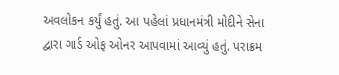અવલોકન કર્યું હતું. આ પહેલાં પ્રધાનમંત્રી મોદીને સેના દ્વારા ગાર્ડ ઓફ ઓનર આપવામાં આવ્યું હતું. પરાક્રમ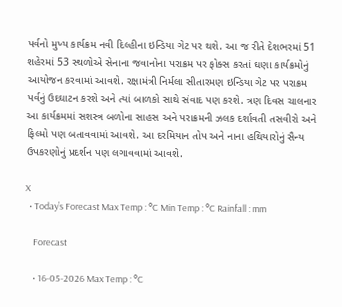પર્વનો મુખ્ય કાર્યક્રમ નવી દિલ્હીના ઇન્ડિયા ગેટ પર થશે. આ જ રીતે દેશભરમાં 51 શહેરમાં 53 સ્થળોએ સેનાના જવાનોના પરાક્રમ પર ફોક્સ કરતાં ઘણા કાર્યક્રમોનું આયોજન કરવામાં આવશે. રક્ષામંત્રી નિર્મલા સીતારમણ ઇન્ડિયા ગેટ પર પરાક્રમ પર્વનું ઉદઘાટન કરશે અને ત્યાં બાળકો સાથે સંવાદ પણ કરશે. ત્રણ દિવસ ચાલનાર આ કાર્યક્રમમાં સશસ્ત્ર બળોના સાહસ અને પરાક્રમની ઝલક દર્શાવતી તસવીરો અને ફિલ્મો પણ બતાવવામાં આવશે. આ દરમિયાન તોપ અને નાના હથિયારોનું સૈન્ય ઉપકરણોનું પ્રદર્શન પણ લગાવવામાં આવશે.

X
  • Today’s Forecast Max Temp : °C Min Temp : °C Rainfall : mm

    Forecast

    • 16-05-2026 Max Temp : °C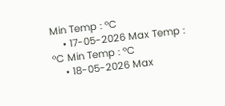Min Temp : °C
    • 17-05-2026 Max Temp : °C Min Temp : °C
    • 18-05-2026 Max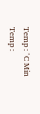Temp : °C Min Temp :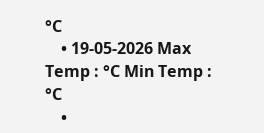°C
    • 19-05-2026 Max Temp : °C Min Temp : °C
    •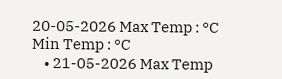20-05-2026 Max Temp : °C Min Temp : °C
    • 21-05-2026 Max Temp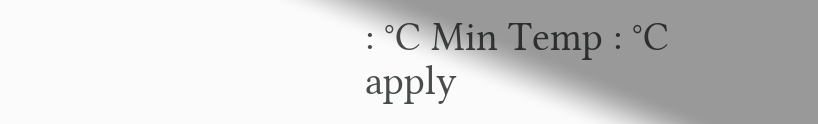: °C Min Temp : °C
apply